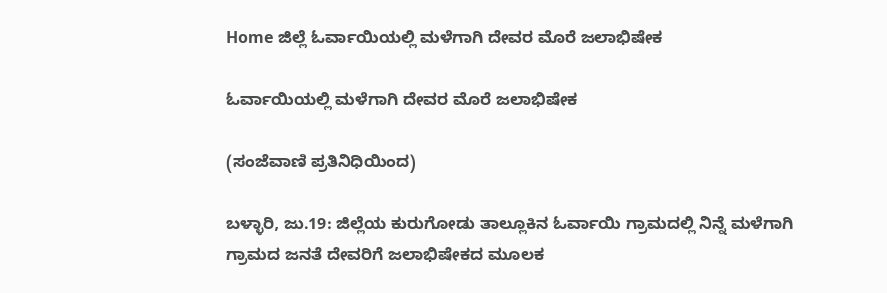Home ಜಿಲ್ಲೆ ಓರ್ವಾಯಿಯಲ್ಲಿ ಮಳೆಗಾಗಿ ದೇವರ ಮೊರೆ ಜಲಾಭಿಷೇಕ

ಓರ್ವಾಯಿಯಲ್ಲಿ ಮಳೆಗಾಗಿ ದೇವರ ಮೊರೆ ಜಲಾಭಿಷೇಕ

(ಸಂಜೆವಾಣಿ ಪ್ರತಿನಿಧಿಯಿಂದ)

ಬಳ್ಳಾರಿ, ಜು.19: ಜಿಲ್ಲೆಯ ಕುರುಗೋಡು ತಾಲ್ಲೂಕಿನ ಓರ್ವಾಯಿ ಗ್ರಾಮದಲ್ಲಿ ನಿನ್ನೆ ಮಳೆಗಾಗಿ ಗ್ರಾಮದ ಜನತೆ ದೇವರಿಗೆ ಜಲಾಭಿಷೇಕದ ಮೂಲಕ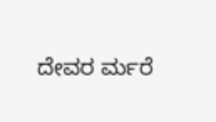ದೇವರ ರ್ಮರೆ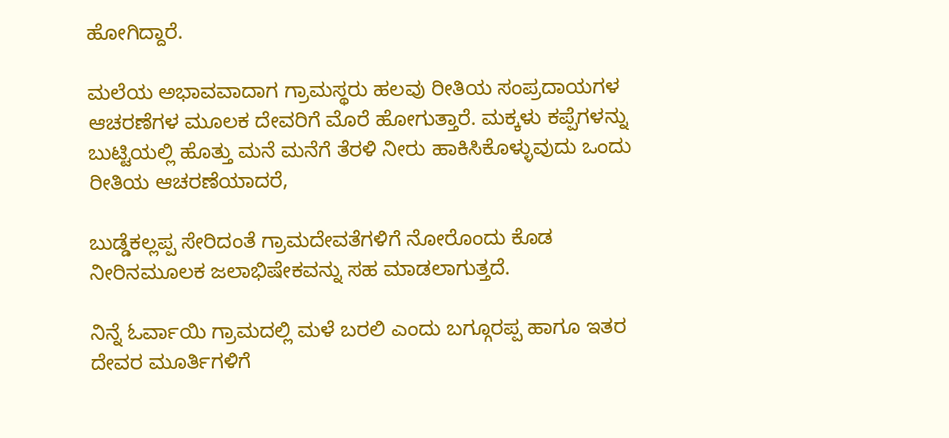ಹೋಗಿದ್ದಾರೆ.

ಮಲೆಯ ಅಭಾವವಾದಾಗ ಗ್ರಾಮಸ್ಥರು ಹಲವು ರೀತಿಯ ಸಂಪ್ರದಾಯಗಳ ಆಚರಣೆಗಳ ಮೂಲಕ ದೇವರಿಗೆ ಮೊರೆ ಹೋಗುತ್ತಾರೆ. ಮಕ್ಕಳು ಕಪ್ಪೆಗಳನ್ನು ಬುಟ್ಟಿಯಲ್ಲಿ ಹೊತ್ತು ಮನೆ ಮನೆಗೆ ತೆರಳಿ ನೀರು ಹಾಕಿಸಿಕೊಳ್ಳುವುದು ಒಂದು ರೀತಿಯ ಆಚರಣೆಯಾದರೆ,

ಬುಡ್ಡೆಕಲ್ಲಪ್ಪ ಸೇರಿದಂತೆ ಗ್ರಾಮದೇವತೆಗಳಿಗೆ ನೋರೊಂದು ಕೊಡ ನೀರಿನಮೂಲಕ ಜಲಾಭಿಷೇಕವನ್ನು ಸಹ ಮಾಡಲಾಗುತ್ತದೆ.

ನಿನ್ನೆ ಓರ್ವಾಯಿ ಗ್ರಾಮದಲ್ಲಿ ಮಳೆ ಬರಲಿ ಎಂದು ಬಗ್ಗೂರಪ್ಪ ಹಾಗೂ ಇತರ ದೇವರ ಮೂರ್ತಿಗಳಿಗೆ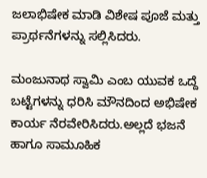ಜಲಾಭಿಷೇಕ ಮಾಡಿ ವಿಶೇಷ ಪೂಜೆ ಮತ್ತು ಪ್ರಾರ್ಥನೆಗಳನ್ನು ಸಲ್ಲಿಸಿದರು.

ಮಂಜುನಾಥ ಸ್ವಾಮಿ ಎಂಬ ಯುವಕ ಒದ್ದೆ ಬಟ್ಟೆಗಳನ್ನು ಧರಿಸಿ ಮೌನದಿಂದ ಅಭಿಷೇಕ ಕಾರ್ಯ ನೆರವೇರಿಸಿದರು.ಅಲ್ಲದೆ ಭಜನೆ ಹಾಗೂ ಸಾಮೂಹಿಕ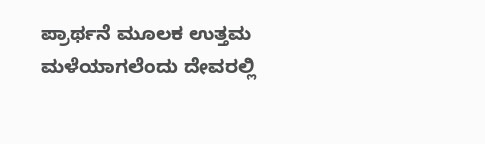ಪ್ರಾರ್ಥನೆ ಮೂಲಕ ಉತ್ತಮ ಮಳೆಯಾಗಲೆಂದು ದೇವರಲ್ಲಿ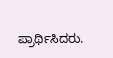ಪ್ರಾರ್ಥಿಸಿದರು.